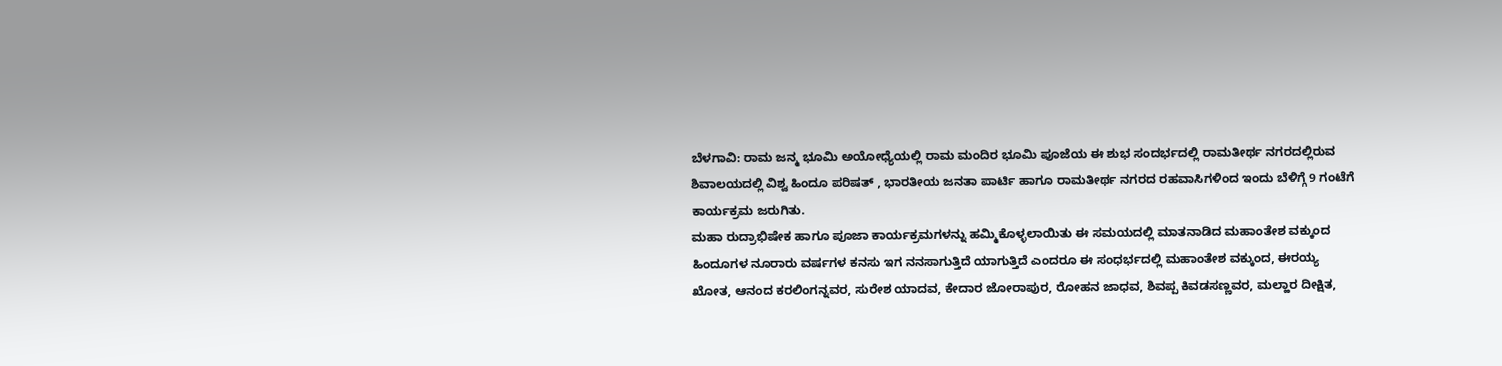ಬೆಳಗಾವಿ: ರಾಮ ಜನ್ಮ ಭೂಮಿ ಅಯೋಧ್ಯೆಯಲ್ಲಿ ರಾಮ ಮಂದಿರ ಭೂಮಿ ಪೂಜೆಯ ಈ ಶುಭ ಸಂದರ್ಭದಲ್ಲಿ ರಾಮತೀರ್ಥ ನಗರದಲ್ಲಿರುವ ಶಿವಾಲಯದಲ್ಲಿ ವಿಶ್ವ ಹಿಂದೂ ಪರಿಷತ್ , ಭಾರತೀಯ ಜನತಾ ಪಾರ್ಟಿ ಹಾಗೂ ರಾಮತೀರ್ಥ ನಗರದ ರಹವಾಸಿಗಳಿಂದ ಇಂದು ಬೆಳಿಗ್ಗೆ 9 ಗಂಟೆಗೆ ಕಾರ್ಯಕ್ರಮ ಜರುಗಿತು.
ಮಹಾ ರುದ್ರಾಭಿಷೇಕ ಹಾಗೂ ಪೂಜಾ ಕಾರ್ಯಕ್ರಮಗಳನ್ನು ಹಮ್ಮಿಕೊಳ್ಳಲಾಯಿತು ಈ ಸಮಯದಲ್ಲಿ ಮಾತನಾಡಿದ ಮಹಾಂತೇಶ ವಕ್ಕುಂದ ಹಿಂದೂಗಳ ನೂರಾರು ವರ್ಷಗಳ ಕನಸು ಇಗ ನನಸಾಗುತ್ತಿದೆ ಯಾಗುತ್ತಿದೆ ಎಂದರೂ ಈ ಸಂಧರ್ಭದಲ್ಲಿ ಮಹಾಂತೇಶ ವಕ್ಕುಂದ, ಈರಯ್ಯ ಖೋತ, ಆನಂದ ಕರಲಿಂಗನ್ನವರ, ಸುರೇಶ ಯಾದವ, ಕೇದಾರ ಜೋರಾಪುರ, ರೋಹನ ಜಾಧವ, ಶಿವಪ್ಪ ಕಿವಡಸಣ್ಣವರ, ಮಲ್ಹಾರ ದೀಕ್ಷಿತ,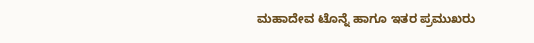ಮಹಾದೇವ ಟೊನ್ನೆ ಹಾಗೂ ಇತರ ಪ್ರಮುಖರು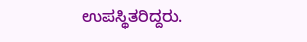ಉಪಸ್ಥಿತರಿದ್ದರು.